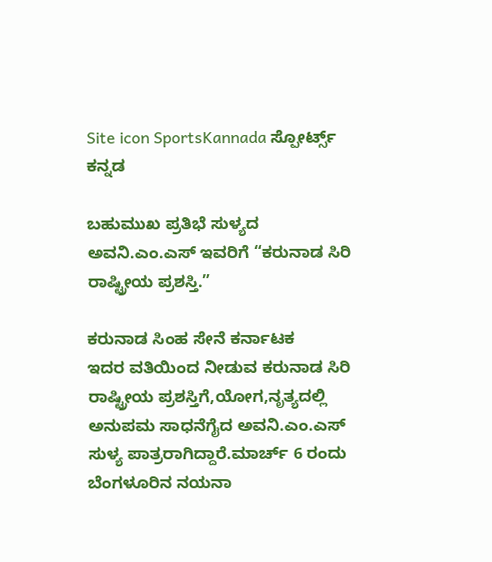Site icon SportsKannada ಸ್ಪೋರ್ಟ್ಸ್ ಕನ್ನಡ

ಬಹುಮುಖ ಪ್ರತಿಭೆ ಸುಳ್ಯದ ಅವನಿ.ಎಂ.ಎಸ್ ಇವರಿಗೆ “ಕರುನಾಡ ಸಿರಿ ರಾಷ್ಟ್ರೀಯ ಪ್ರಶಸ್ತಿ.”

ಕರುನಾಡ ಸಿಂಹ ಸೇನೆ ಕರ್ನಾಟಕ
ಇದರ ವತಿಯಿಂದ ನೀಡುವ ಕರುನಾಡ ಸಿರಿ ರಾಷ್ಟ್ರೀಯ ಪ್ರಶಸ್ತಿಗೆ,ಯೋಗ,ನೃತ್ಯದಲ್ಲಿ ಅನುಪಮ ಸಾಧನೆಗೈದ ಅವನಿ‌.ಎಂ.ಎಸ್ ಸುಳ್ಯ ಪಾತ್ರರಾಗಿದ್ದಾರೆ.ಮಾರ್ಚ್ 6 ರಂದು
ಬೆಂಗಳೂರಿನ ನಯನಾ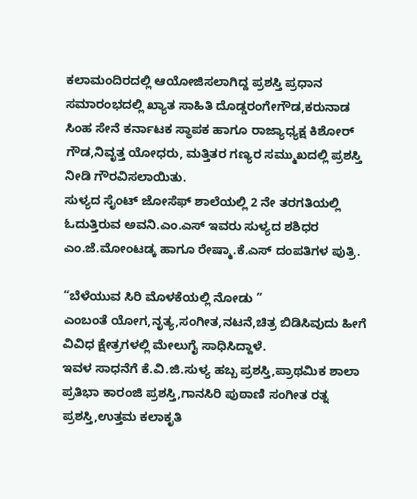ಕಲಾಮಂದಿರದಲ್ಲಿ ಆಯೋಜಿಸಲಾಗಿದ್ದ ಪ್ರಶಸ್ತಿ ಪ್ರಧಾನ ಸಮಾರಂಭದಲ್ಲಿ ಖ್ಯಾತ ಸಾಹಿತಿ ದೊಡ್ಡರಂಗೇಗೌಡ,ಕರುನಾಡ ಸಿಂಹ ಸೇನೆ ಕರ್ನಾಟಕ ಸ್ಥಾಪಕ ಹಾಗೂ ರಾಜ್ಯಾಧ್ಯಕ್ಷ ಕಿಶೋರ್ ಗೌಡ,ನಿವೃತ್ತ ಯೋಧರು, ಮತ್ತಿತರ ಗಣ್ಯರ ಸಮ್ಮುಖದಲ್ಲಿ ಪ್ರಶಸ್ತಿ ನೀಡಿ ಗೌರವಿಸಲಾಯಿತು.
ಸುಳ್ಯದ ಸೈಂಟ್ ಜೋಸೆಫ್ ಶಾಲೆಯಲ್ಲಿ 2 ನೇ ತರಗತಿಯಲ್ಲಿ ಓದುತ್ತಿರುವ ಅವನಿ.ಎಂ.ಎಸ್ ಇವರು ಸುಳ್ಯದ ಶಶಿಧರ ಎಂ.ಜೆ.ಮೋಂಟಡ್ಕ ಹಾಗೂ ರೇಷ್ಮಾ.ಕೆ‌.ಎಸ್ ದಂಪತಿಗಳ ಪುತ್ರಿ.

“ಬೆಳೆಯುವ ಸಿರಿ ಮೊಳಕೆಯಲ್ಲಿ ನೋಡು ”
ಎಂಬಂತೆ ಯೋಗ,ನೃತ್ಯ,ಸಂಗೀತ,ನಟನೆ,ಚಿತ್ರ ಬಿಡಿಸಿವುದು ಹೀಗೆ ವಿವಿಧ ಕ್ಷೇತ್ರಗಳಲ್ಲಿ ಮೇಲುಗೈ ಸಾಧಿಸಿದ್ದಾಳೆ.
ಇವಳ ಸಾಧನೆಗೆ ಕೆ.ವಿ‌.ಜಿ.ಸುಳ್ಯ ಹಬ್ಬ ಪ್ರಶಸ್ತಿ,ಪ್ರಾಥಮಿಕ ಶಾಲಾ ಪ್ರತಿಭಾ ಕಾರಂಜಿ ಪ್ರಶಸ್ತಿ,ಗಾನಸಿರಿ ಪುಠಾಣಿ ಸಂಗೀತ ರತ್ನ ಪ್ರಶಸ್ತಿ,ಉತ್ತಮ ಕಲಾಕೃತಿ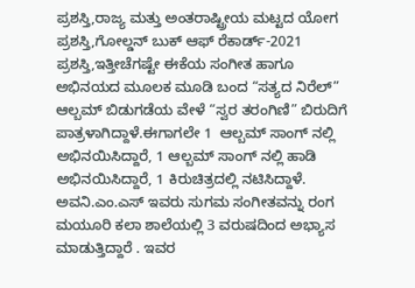ಪ್ರಶಸ್ತಿ,ರಾಜ್ಯ ಮತ್ತು ಅಂತರಾಷ್ಟ್ರೀಯ ಮಟ್ಟದ ಯೋಗ ಪ್ರಶಸ್ತಿ,ಗೋಲ್ಡನ್ ಬುಕ್ ಆಫ್ ರೆಕಾರ್ಡ್-2021 ಪ್ರಶಸ್ತಿ,ಇತ್ತೀಚೆಗಷ್ಟೇ ಈಕೆಯ ಸಂಗೀತ ಹಾಗೂ ಅಭಿ‌ನಯದ ಮೂಲಕ ಮೂಡಿ ಬಂದ “ಸತ್ಯದ ನಿರೆಲ್” ಆಲ್ಬಮ್ ಬಿಡುಗಡೆಯ ವೇಳೆ “ಸ್ವರ ತರಂಗಿಣಿ” ಬಿರುದಿಗೆ ಪಾತ್ರಳಾಗಿದ್ದಾಳೆ.ಈಗಾಗಲೇ 1  ಆಲ್ಬಮ್‌ ಸಾಂಗ್ ನಲ್ಲಿ ಅಭಿನಯಿಸಿದ್ದಾರೆ, 1 ಆಲ್ಬಮ್ ಸಾಂಗ್ ನಲ್ಲಿ ಹಾಡಿ ಅಭಿನಯಿಸಿದ್ದಾರೆ, 1 ಕಿರುಚಿತ್ರದಲ್ಲಿ ನಟಿಸಿದ್ದಾಳೆ.
ಅವನಿ.ಎಂ.ಎಸ್ ಇವರು ಸುಗಮ ಸಂಗೀತವನ್ನು ರಂಗ ಮಯೂರಿ ಕಲಾ ಶಾಲೆಯಲ್ಲಿ 3 ವರುಷದಿಂದ ಅಭ್ಯಾಸ ಮಾಡುತ್ತಿದ್ದಾರೆ . ಇವರ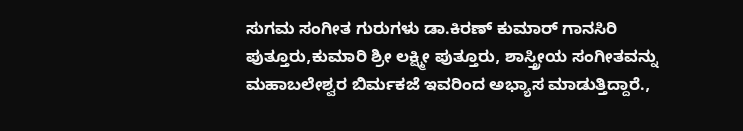ಸುಗಮ ಸಂಗೀತ ಗುರುಗಳು ಡಾ.ಕಿರಣ್ ಕುಮಾರ್ ಗಾನಸಿರಿ ಪುತ್ತೂರು,ಕುಮಾರಿ ಶ್ರೀ ಲಕ್ಷ್ಮೀ ಪುತ್ತೂರು, ಶಾಸ್ತ್ರೀಯ ಸಂಗೀತವನ್ನು ಮಹಾಬಲೇಶ್ವರ ಬಿರ್ಮಕಜೆ ಇವರಿಂದ ಅಭ್ಯಾಸ ಮಾಡುತ್ತಿದ್ದಾರೆ.,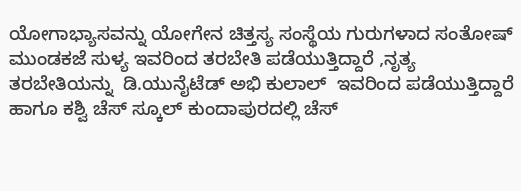ಯೋಗಾಭ್ಯಾಸವನ್ನು ಯೋಗೇನ‌ ಚಿತ್ತಸ್ಯ ಸಂಸ್ಥೆಯ ಗುರುಗಳಾದ ಸಂತೋಷ್ ಮುಂಡಕಜೆ ಸುಳ್ಯ ಇವರಿಂದ ತರಬೇತಿ ಪಡೆಯುತ್ತಿದ್ದಾರೆ ,ನೃತ್ಯ ತರಬೇತಿಯನ್ನು  ಡಿ‌.ಯುನೈಟೆಡ್ ಅಭಿ ಕುಲಾಲ್  ಇವರಿಂದ ಪಡೆಯುತ್ತಿದ್ದಾರೆ ಹಾಗೂ ಕಶ್ವಿ ಚೆಸ್ ಸ್ಕೂಲ್ ಕುಂದಾಪುರದಲ್ಲಿ ಚೆಸ್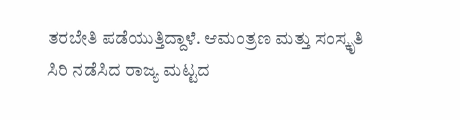ತರಬೇತಿ ಪಡೆಯುತ್ತಿದ್ದಾಳೆ. ಆಮಂತ್ರಣ ಮತ್ತು ಸಂಸ್ಕೃತಿ ಸಿರಿ ನಡೆಸಿದ ರಾಜ್ಯ ಮಟ್ಟದ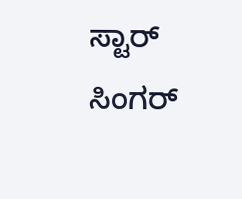ಸ್ಟಾರ್ ಸಿಂಗರ್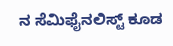ನ ಸೆಮಿಫೈನಲಿಸ್ಟ್ ಕೂಡ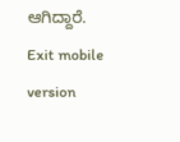ಆಗಿದ್ದಾರೆ.
Exit mobile version